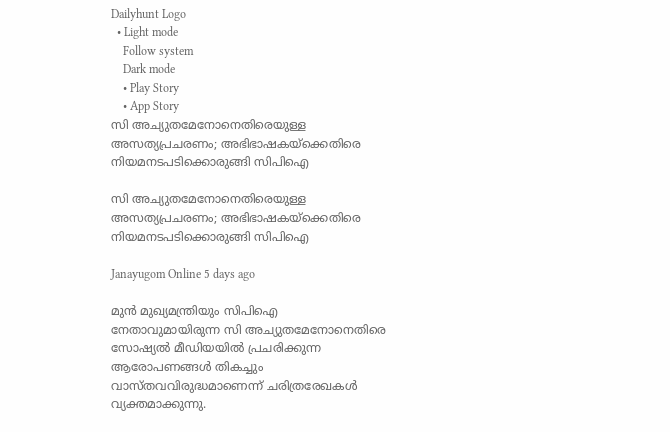Dailyhunt Logo
  • Light mode
    Follow system
    Dark mode
    • Play Story
    • App Story
സി അച്യുതമേനോനെതിരെയുള്ള അസത്യപ്രചരണം; അഭിഭാഷകയ്‌ക്കെതിരെ നിയമനടപടിക്കൊരുങ്ങി സിപിഐ

സി അച്യുതമേനോനെതിരെയുള്ള അസത്യപ്രചരണം; അഭിഭാഷകയ്‌ക്കെതിരെ നിയമനടപടിക്കൊരുങ്ങി സിപിഐ

Janayugom Online 5 days ago

മുൻ മുഖ്യമന്ത്രിയും സിപിഐ നേതാവുമായിരുന്ന സി അച്യുതമേനോനെതിരെ സോഷ്യല്‍ മീഡിയയില്‍ പ്രചരിക്കുന്ന ആരോപണങ്ങള്‍ തികച്ചും വാസ്തവവിരുദ്ധമാണെന്ന് ചരിത്രരേഖകള്‍ വ്യക്തമാക്കുന്നു.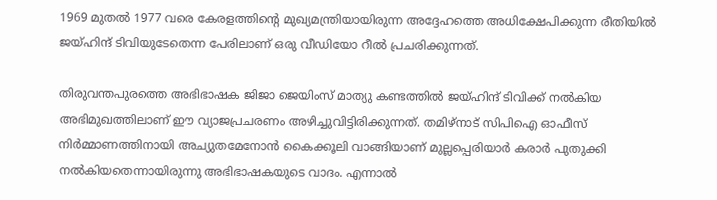1969 മുതല്‍ 1977 വരെ കേരളത്തിന്റെ മുഖ്യമന്ത്രിയായിരുന്ന അദ്ദേഹത്തെ അധിക്ഷേപിക്കുന്ന രീതിയില്‍ ജയ്‌ഹിന്ദ് ടിവിയുടേതെന്ന പേരിലാണ് ഒരു വീഡിയോ റീല്‍ പ്രചരിക്കുന്നത്.

തിരുവന്തപുരത്തെ അഭിഭാഷക ജിജാ ജെയിംസ് മാത്യു കണ്ടത്തില്‍ ജയ്‌ഹിന്ദ് ടിവിക്ക് നല്‍കിയ അഭിമുഖത്തിലാണ് ഈ വ്യാജപ്രചരണം അഴിച്ചുവിട്ടിരിക്കുന്നത്. തമിഴ്നാട് സിപിഐ ഓഫീസ് നിർമ്മാണത്തിനായി അച്യുതമേനോൻ കൈക്കൂലി വാങ്ങിയാണ് മുല്ലപ്പെരിയാർ കരാർ പുതുക്കി നല്‍കിയതെന്നായിരുന്നു അഭിഭാഷകയുടെ വാദം. എന്നാല്‍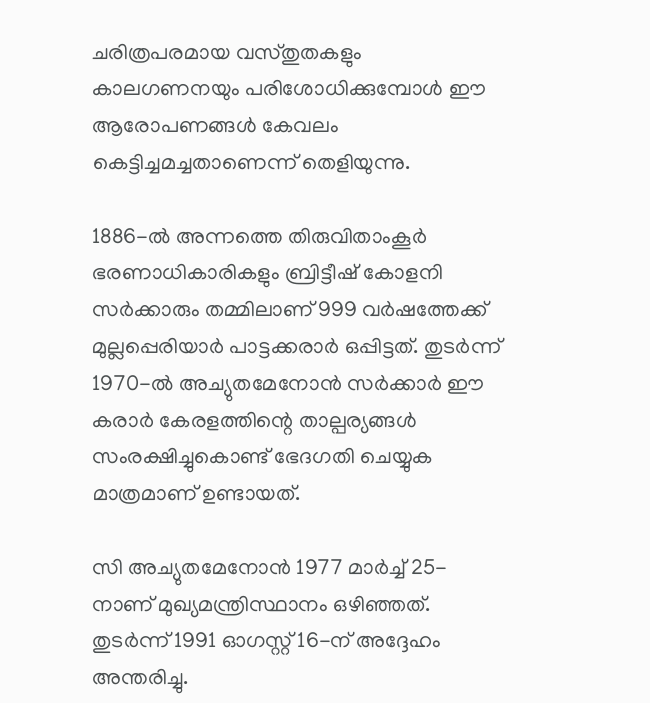ചരിത്രപരമായ വസ്തുതകളും കാലഗണനയും പരിശോധിക്കുമ്പോള്‍ ഈ ആരോപണങ്ങള്‍ കേവലം കെട്ടിച്ചമച്ചതാണെന്ന് തെളിയുന്നു.

1886-ല്‍ അന്നത്തെ തിരുവിതാംകൂർ ഭരണാധികാരികളും ബ്രിട്ടീഷ് കോളനി സർക്കാരും തമ്മിലാണ് 999 വർഷത്തേക്ക് മുല്ലപ്പെരിയാർ പാട്ടക്കരാർ ഒപ്പിട്ടത്. തുടർന്ന് 1970-ല്‍ അച്യുതമേനോൻ സർക്കാർ ഈ കരാർ കേരളത്തിന്റെ താല്പര്യങ്ങള്‍ സംരക്ഷിച്ചുകൊണ്ട് ഭേദഗതി ചെയ്യുക മാത്രമാണ് ഉണ്ടായത്.

സി അച്യുതമേനോൻ 1977 മാർച്ച്‌ 25-നാണ് മുഖ്യമന്ത്രിസ്ഥാനം ഒഴിഞ്ഞത്. തുടർന്ന് 1991 ഓഗസ്റ്റ് 16-ന് അദ്ദേഹം അന്തരിച്ചു.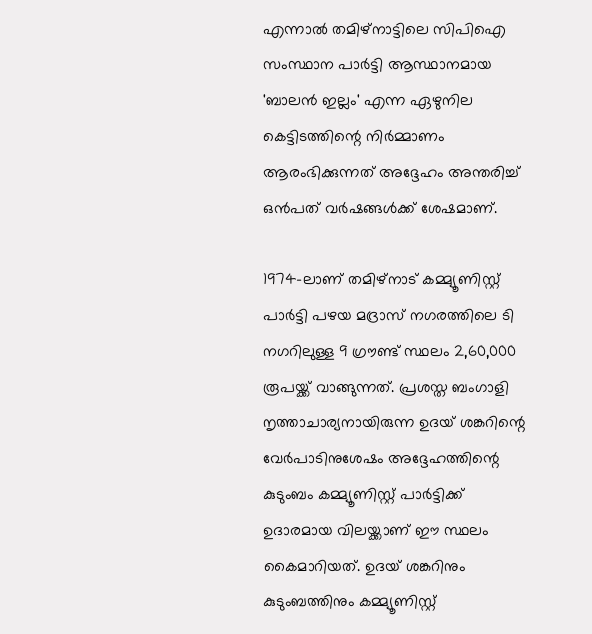എന്നാല്‍ തമിഴ്‌നാട്ടിലെ സിപിഐ സംസ്ഥാന പാർട്ടി ആസ്ഥാനമായ 'ബാലൻ ഇല്ലം' എന്ന ഏഴുനില കെട്ടിടത്തിന്റെ നിർമ്മാണം ആരംഭിക്കുന്നത് അദ്ദേഹം അന്തരിച്ച്‌ ഒൻപത് വർഷങ്ങള്‍ക്ക് ശേഷമാണ്.

1974-ലാണ് തമിഴ്നാട് കമ്മ്യൂണിസ്റ്റ് പാർട്ടി പഴയ മദ്രാസ് നഗരത്തിലെ ടി നഗറിലുള്ള 9 ഗ്രൗണ്ട് സ്ഥലം 2,60,000 രൂപയ്ക്ക് വാങ്ങുന്നത്. പ്രശസ്ത ബംഗാളി നൃത്താചാര്യനായിരുന്ന ഉദയ് ശങ്കറിന്റെ വേർപാടിനുശേഷം അദ്ദേഹത്തിന്റെ കുടുംബം കമ്മ്യൂണിസ്റ്റ് പാർട്ടിക്ക് ഉദാരമായ വിലയ്ക്കാണ് ഈ സ്ഥലം കൈമാറിയത്. ഉദയ് ശങ്കറിനും കുടുംബത്തിനും കമ്മ്യൂണിസ്റ്റ്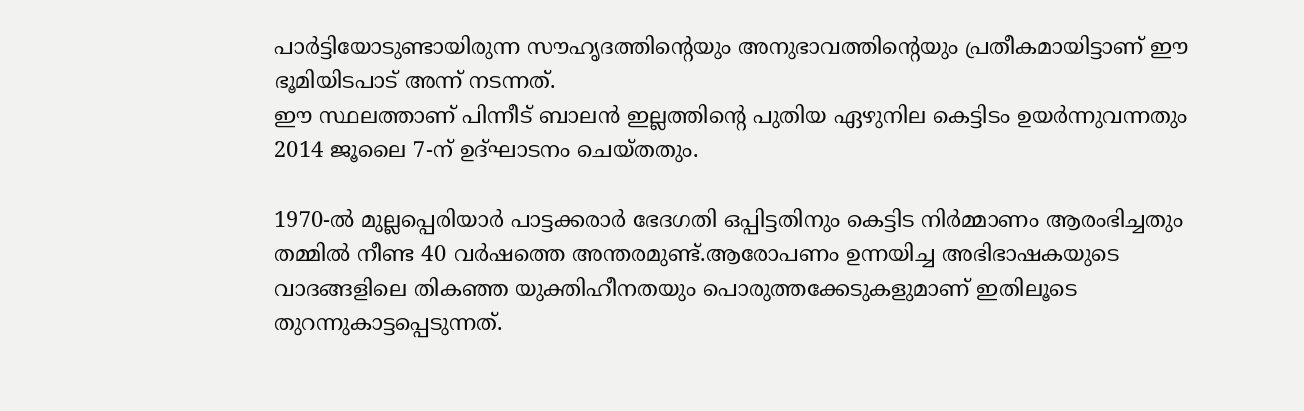പാർട്ടിയോടുണ്ടായിരുന്ന സൗഹൃദത്തിന്റെയും അനുഭാവത്തിന്റെയും പ്രതീകമായിട്ടാണ് ഈ ഭൂമിയിടപാട് അന്ന് നടന്നത്.
ഈ സ്ഥലത്താണ് പിന്നീട് ബാലൻ ഇല്ലത്തിന്റെ പുതിയ ഏഴുനില കെട്ടിടം ഉയർന്നുവന്നതും 2014 ജൂലൈ 7-ന് ഉദ്ഘാടനം ചെയ്തതും.

1970-ല്‍ മുല്ലപ്പെരിയാർ പാട്ടക്കരാർ ഭേദഗതി ഒപ്പിട്ടതിനും കെട്ടിട നിർമ്മാണം ആരംഭിച്ചതും തമ്മില്‍ നീണ്ട 40 വർഷത്തെ അന്തരമുണ്ട്.ആരോപണം ഉന്നയിച്ച അഭിഭാഷകയുടെ വാദങ്ങളിലെ തികഞ്ഞ യുക്തിഹീനതയും പൊരുത്തക്കേടുകളുമാണ് ഇതിലൂടെ തുറന്നുകാട്ടപ്പെടുന്നത്.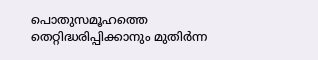പൊതുസമൂഹത്തെ തെറ്റിദ്ധരിപ്പിക്കാനും മുതിർന്ന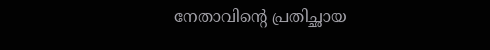നേതാവിന്റെ പ്രതിച്ഛായ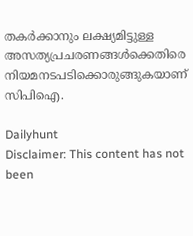തകർക്കാനും ലക്ഷ്യമിട്ടുള്ള അസത്യപ്രചരണങ്ങള്‍ക്കെതിരെ നിയമനടപടിക്കൊരുങ്ങുകയാണ് സിപിഐ.

Dailyhunt
Disclaimer: This content has not been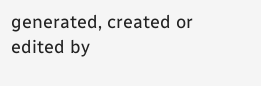generated, created or edited by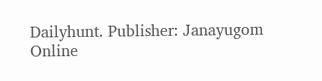Dailyhunt. Publisher: Janayugom Online